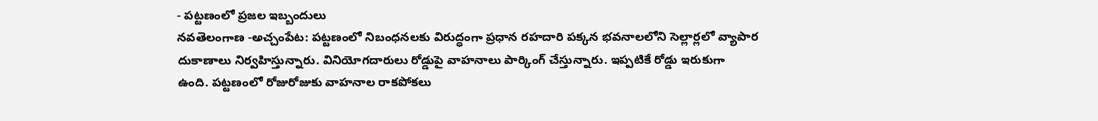- పట్టణంలో ప్రజల ఇబ్బందులు
నవతెలంగాణ -అచ్చంపేట: పట్టణంలో నిబంధనలకు విరుద్ధంగా ప్రధాన రహదారి పక్కన భవనాలలోని సెల్లార్లలో వ్యాపార దుకాణాలు నిర్వహిస్తున్నారు. వినియోగదారులు రోడ్డుపై వాహనాలు పార్కింగ్ చేస్తున్నారు. ఇప్పటికే రోడ్డు ఇరుకుగా ఉంది. పట్టణంలో రోజురోజుకు వాహనాల రాకపోకలు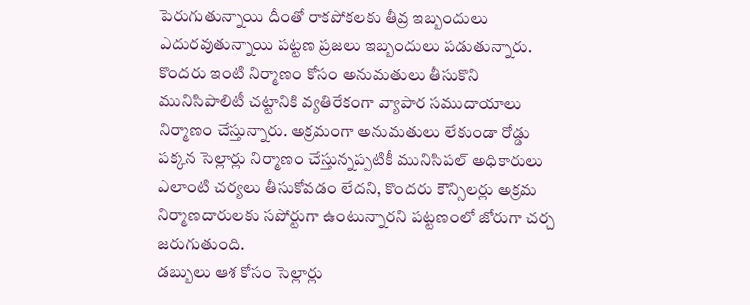పెరుగుతున్నాయి దీంతో రాకపోకలకు తీవ్ర ఇబ్బందులు ఎదురవుతున్నాయి పట్టణ ప్రజలు ఇబ్బందులు పడుతున్నారు. కొందరు ఇంటి నిర్మాణం కోసం అనుమతులు తీసుకొని మునిసిపాలిటీ చట్టానికి వ్యతిరేకంగా వ్యాపార సముదాయాలు నిర్మాణం చేస్తున్నారు. అక్రమంగా అనుమతులు లేకుండా రోడ్డు పక్కన సెల్లార్లు నిర్మాణం చేస్తున్నప్పటికీ మునిసిపల్ అధికారులు ఎలాంటి చర్యలు తీసుకోవడం లేదని, కొందరు కౌన్సిలర్లు అక్రమ నిర్మాణదారులకు సపోర్టుగా ఉంటున్నారని పట్టణంలో జోరుగా చర్చ జరుగుతుంది.
డబ్బులు ఆశ కోసం సెల్లార్లు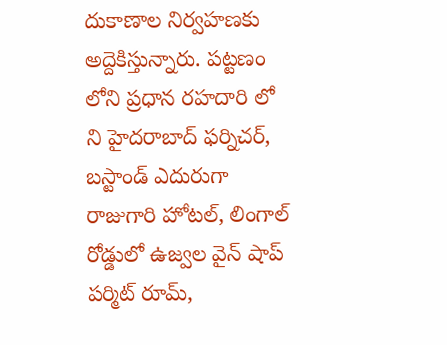దుకాణాల నిర్వహణకు అద్దెకిస్తున్నారు. పట్టణం లోని ప్రధాన రహదారి లో ని హైదరాబాద్ ఫర్నిచర్, బస్టాండ్ ఎదురుగా రాజుగారి హోటల్, లింగాల్ రోడ్డులో ఉజ్వల వైన్ షాప్ పర్మిట్ రూమ్,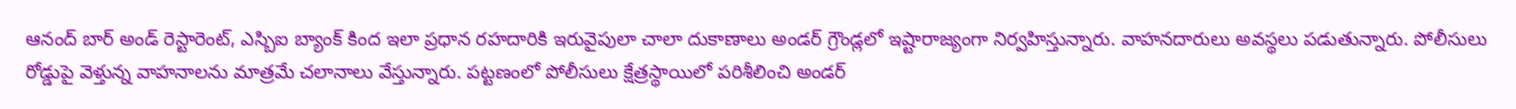ఆనంద్ బార్ అండ్ రెస్టారెంట్, ఎస్బిఐ బ్యాంక్ కింద ఇలా ప్రధాన రహదారికి ఇరువైపులా చాలా దుకాణాలు అండర్ గ్రౌండ్లలో ఇష్టారాజ్యంగా నిర్వహిస్తున్నారు. వాహనదారులు అవస్థలు పడుతున్నారు. పోలీసులు రోడ్డుపై వెళ్తున్న వాహనాలను మాత్రమే చలానాలు వేస్తున్నారు. పట్టణంలో పోలీసులు క్షేత్రస్థాయిలో పరిశీలించి అండర్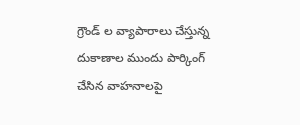గ్రౌండ్ ల వ్యాపారాలు చేస్తున్న దుకాణాల ముందు పార్కింగ్ చేసిన వాహనాలపై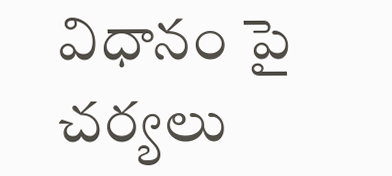విధానం పై చర్యలు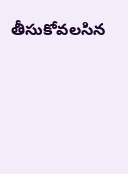తీసుకోవలసిన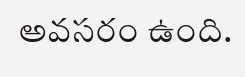అవసరం ఉంది.